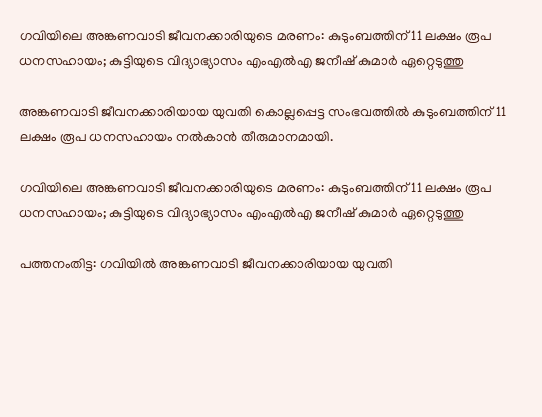ഗവിയിലെ അങ്കണവാടി ജീവനക്കാരിയുടെ മരണം: കുടുംബത്തിന് 11 ലക്ഷം രൂപ ധനസഹായം; കുട്ടിയുടെ വിദ്യാഭ്യാസം എംഎല്‍എ ജനീഷ് കുമാര്‍ ഏറ്റെടുത്തു

അങ്കണവാടി ജീവനക്കാരിയായ യുവതി കൊല്ലപ്പെട്ട സംഭവത്തില്‍ കുടുംബത്തിന് 11 ലക്ഷം രൂപ ധനസഹായം നല്‍കാന്‍ തീരുമാനമായി.

ഗവിയിലെ അങ്കണവാടി ജീവനക്കാരിയുടെ മരണം: കുടുംബത്തിന് 11 ലക്ഷം രൂപ ധനസഹായം; കുട്ടിയുടെ വിദ്യാഭ്യാസം എംഎല്‍എ ജനീഷ് കുമാര്‍ ഏറ്റെടുത്തു

പത്തനംതിട്ട: ഗവിയില്‍ അങ്കണവാടി ജീവനക്കാരിയായ യുവതി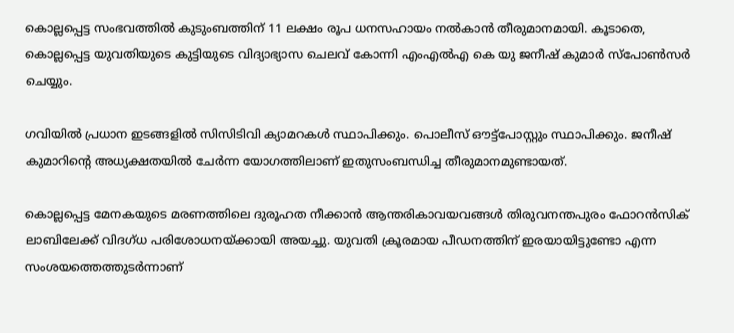കൊല്ലപ്പെട്ട സംഭവത്തില്‍ കുടുംബത്തിന് 11 ലക്ഷം രൂപ ധനസഹായം നല്‍കാന്‍ തീരുമാനമായി. കൂടാതെ, കൊല്ലപ്പെട്ട യുവതിയുടെ കുട്ടിയുടെ വിദ്യാഭ്യാസ ചെലവ് കോന്നി എംഎല്‍എ കെ യു ജനീഷ് കുമാര്‍ സ്പോണ്‍സര്‍ ചെയ്യും.

ഗവിയില്‍ പ്രധാന ഇടങ്ങളില്‍ സിസിടിവി ക്യാമറകള്‍ സ്ഥാപിക്കും. പൊലീസ് ഔട്ട്പോസ്റ്റും സ്ഥാപിക്കും. ജനീഷ് കുമാറിന്റെ അധ്യക്ഷതയില്‍ ചേര്‍ന്ന യോഗത്തിലാണ് ഇതുസംബന്ധിച്ച തീരുമാനമുണ്ടായത്.

കൊല്ലപ്പെട്ട മേനകയുടെ മരണത്തിലെ ദുരൂഹത നീക്കാന്‍ ആന്തരികാവയവങ്ങള്‍ തിരുവനന്തപുരം ഫോറന്‍സിക് ലാബിലേക്ക് വിദഗ്ധ പരിശോധനയ്ക്കായി അയച്ചു. യുവതി ക്രൂരമായ പീഡനത്തിന് ഇരയായിട്ടുണ്ടോ എന്ന സംശയത്തെത്തുടര്‍ന്നാണ്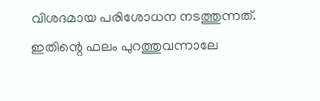വിശദമായ പരിശോധന നടത്തുന്നത്. ഇതിന്റെ ഫലം പുറത്തുവന്നാലേ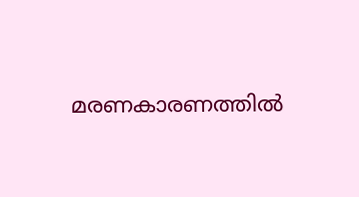മരണകാരണത്തില്‍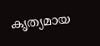കൃത്യമായ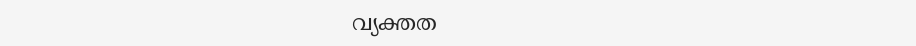വ്യക്തത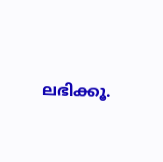ലഭിക്കൂ.